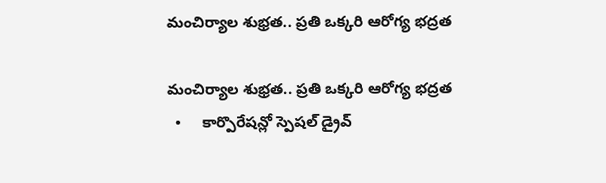మంచిర్యాల శుభ్రత.. ప్రతి ఒక్కరి ఆరోగ్య భద్రత

మంచిర్యాల శుభ్రత.. ప్రతి ఒక్కరి ఆరోగ్య భద్రత
  •     కార్పొరేషన్లో స్పెషల్ డ్రైవ్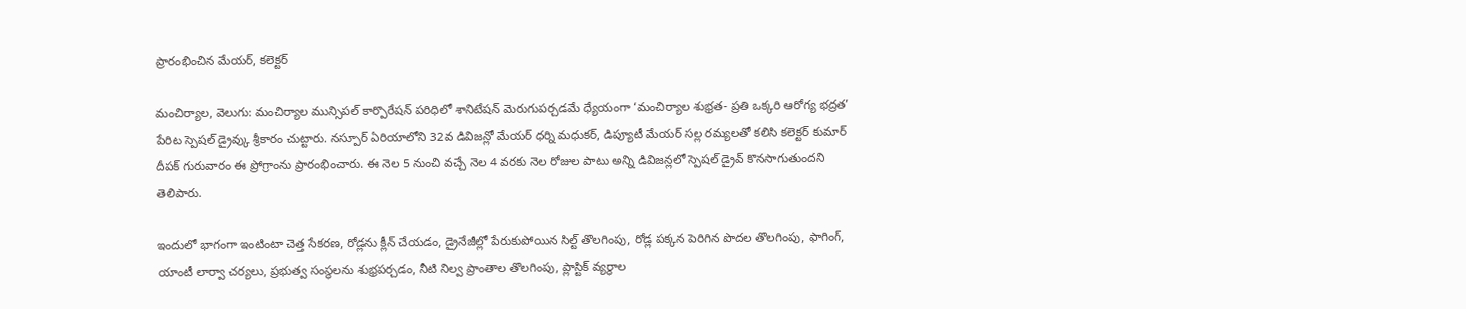ప్రారంభించిన మేయర్, కలెక్టర్

మంచిర్యాల, వెలుగు: మంచిర్యాల మున్సిపల్ కార్పొరేషన్ పరిధిలో శానిటేషన్ మెరుగుపర్చడమే ధ్యేయంగా ‘మంచిర్యాల శుభ్రత- ప్రతి ఒక్కరి ఆరోగ్య భద్రత’ పేరిట స్పెషల్ డ్రైవ్కు శ్రీకారం చుట్టారు. నస్పూర్ ఏరియాలోని 32వ డివిజన్లో మేయర్ ధర్ని మధుకర్, డిప్యూటీ మేయర్ సల్ల రమ్యలతో కలిసి కలెక్టర్ కుమార్ దీపక్ గురువారం ఈ ప్రోగ్రాంను ప్రారంభించారు. ఈ నెల 5 నుంచి వచ్చే నెల 4 వరకు నెల రోజుల పాటు అన్ని డివిజన్లలో స్పెషల్ డ్రైవ్ కొనసాగుతుందని తెలిపారు.

ఇందులో భాగంగా ఇంటింటా చెత్త సేకరణ, రోడ్లను క్లీన్ చేయడం, డ్రైనేజీల్లో పేరుకుపోయిన సిల్ట్ తొలగింపు, రోడ్ల పక్కన పెరిగిన పొదల తొలగింపు, ఫాగింగ్, యాంటీ లార్వా చర్యలు, ప్రభుత్వ సంస్థలను శుభ్రపర్చడం, నీటి నిల్వ ప్రాంతాల తొలగింపు, ప్లాస్టిక్ వ్యర్థాల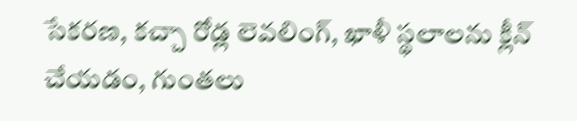సేకరణ, కచ్చా రోడ్ల లెవలింగ్, ఖాళీ స్థలాలను క్లీన్ చేయడం, గుంతలు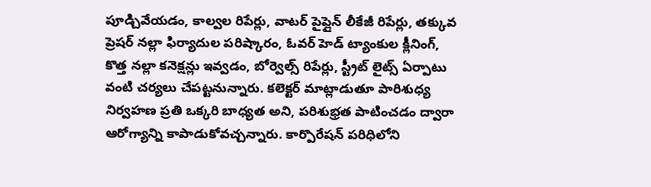పూడ్చివేయడం, కాల్వల రిపేర్లు, వాటర్ పైప్లైన్ లీకేజీ రిపేర్లు, తక్కువ ప్రెషర్ నల్లా ఫిర్యాదుల పరిష్కారం, ఓవర్ హెడ్ ట్యాంకుల క్లీనింగ్, కొత్త నల్లా కనెక్షన్లు ఇవ్వడం, బోర్వెల్స్ రిపేర్లు, స్ట్రీట్ లైట్స్ ఏర్పాటు వంటి చర్యలు చేపట్టనున్నారు. కలెక్టర్ మాట్లాడుతూ పారిశుధ్య నిర్వహణ ప్రతి ఒక్కరి బాధ్యత అని, పరిశుభ్రత పాటించడం ద్వారా ఆరోగ్యాన్ని కాపాడుకోవచ్చన్నారు. కార్పొరేషన్ పరిధిలోని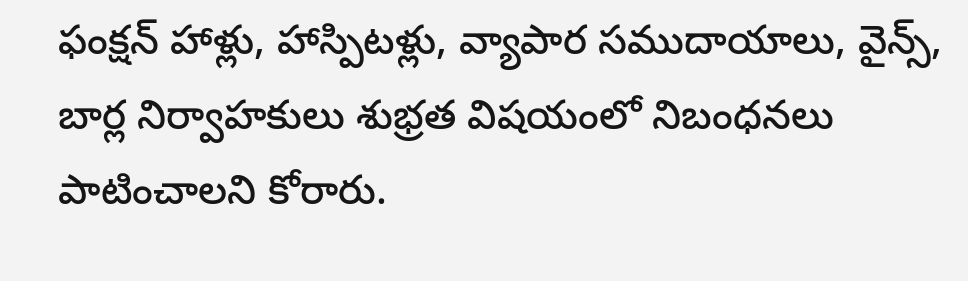ఫంక్షన్ హాళ్లు, హాస్పిటళ్లు, వ్యాపార సముదాయాలు, వైన్స్, బార్ల నిర్వాహకులు శుభ్రత విషయంలో నిబంధనలు  పాటించాలని కోరారు.